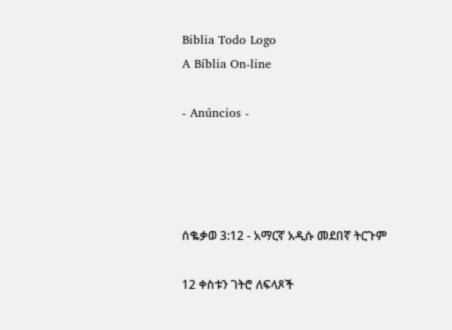Biblia Todo Logo
A Bíblia On-line

- Anúncios -




ሰቈቃወ 3:12 - አማርኛ አዲሱ መደበኛ ትርጉም

12 ቀስቱን ገትሮ ለፍላጾች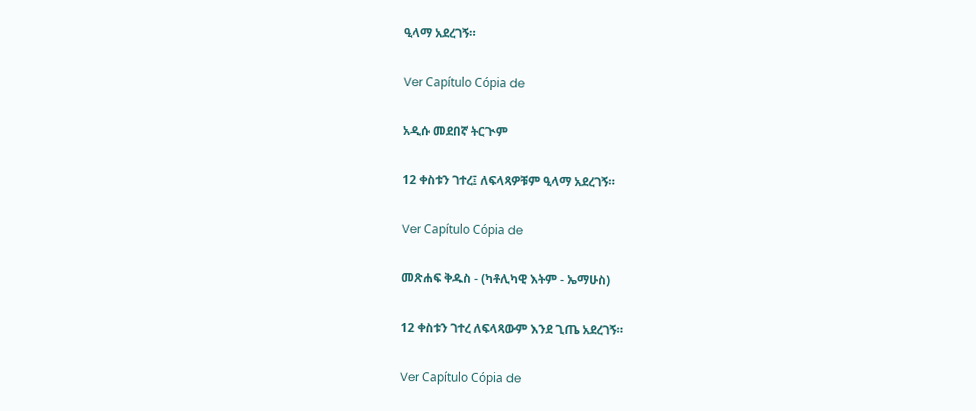ዒላማ አደረገኝ።

Ver Capítulo Cópia de

አዲሱ መደበኛ ትርጒም

12 ቀስቱን ገተረ፤ ለፍላጻዎቹም ዒላማ አደረገኝ።

Ver Capítulo Cópia de

መጽሐፍ ቅዱስ - (ካቶሊካዊ እትም - ኤማሁስ)

12 ቀስቱን ገተረ ለፍላጻውም እንደ ጊጤ አደረገኝ።

Ver Capítulo Cópia de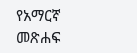የአማርኛ መጽሐፍ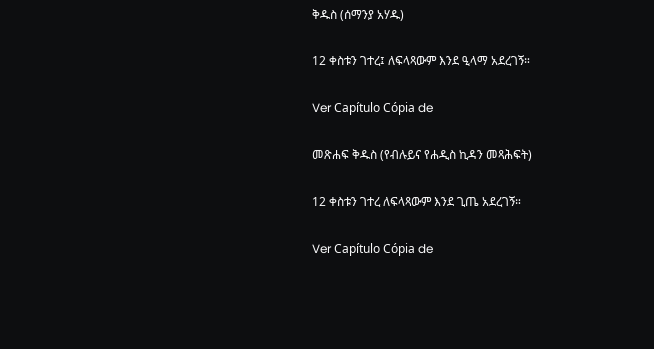ቅዱስ (ሰማንያ አሃዱ)

12 ቀስቱን ገተረ፤ ለፍላጻውም እንደ ዒላማ አደረገኝ።

Ver Capítulo Cópia de

መጽሐፍ ቅዱስ (የብሉይና የሐዲስ ኪዳን መጻሕፍት)

12 ቀስቱን ገተረ ለፍላጻውም እንደ ጊጤ አደረገኝ።

Ver Capítulo Cópia de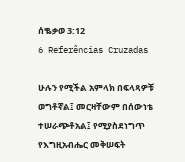ሰቈቃወ 3:12
6 Referências Cruzadas

ሁሉን የሚችል አምላክ በፍላጻዎቹ ወግቶኛል፤ መርዛቸውም በሰውነቴ ተሠራጭቶአል፤ የሚያስደነግጥ የእግዚአብሔር መቅሠፍት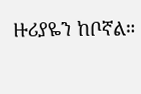ዙሪያዬን ከቦኛል።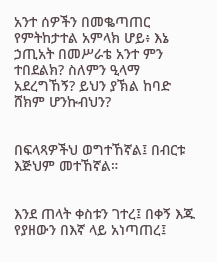አንተ ሰዎችን በመቈጣጠር የምትከታተል አምላክ ሆይ፥ እኔ ኃጢአት በመሥራቴ አንተ ምን ተበደልክ? ስለምን ዒላማ አደረግኸኝ? ይህን ያኽል ከባድ ሸክም ሆንኩብህን?


በፍላጻዎችህ ወግተኸኛል፤ በብርቱ እጅህም መተኸኛል።


እንደ ጠላት ቀስቱን ገተረ፤ በቀኝ እጁ የያዘውን በእኛ ላይ አነጣጠረ፤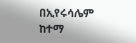በኢየሩሳሌም ከተማ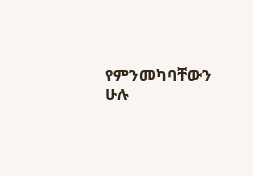የምንመካባቸውን ሁሉ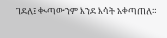ገደለ፤ ቊጣውንም እንደ እሳት አቀጣጠለ።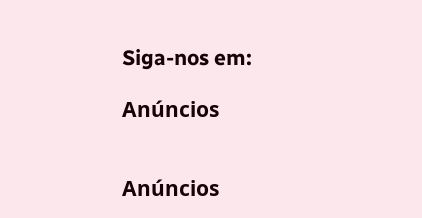Siga-nos em:

Anúncios


Anúncios